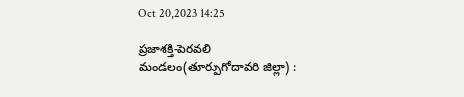Oct 20,2023 14:25

ప్రజాశక్తి-పెరవలి మండలం(తూర్పుగోదావరి జిల్లా) :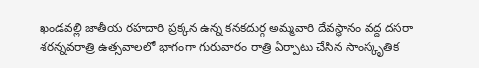ఖండవల్లి జాతీయ రహదారి ప్రక్కన ఉన్న కనకదుర్గ అమ్మవారి దేవస్థానం వద్ద దసరా శరన్నవరాత్రి ఉత్సవాలలో భాగంగా గురువారం రాత్రి ఏర్పాటు చేసిన సాంస్కృతిక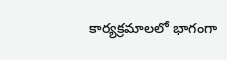కార్యక్రమాలలో భాగంగా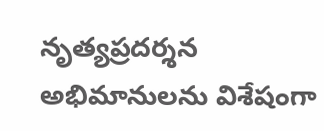నృత్యప్రదర్శన అభిమానులను విశేషంగా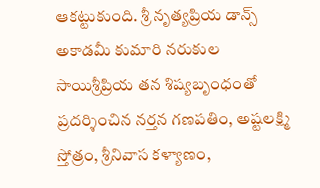ఆకట్టుకుంది. శ్రీ నృత్యప్రియ డాన్స్ అకాడమీ కుమారి నరుకుల సాయిశ్రీప్రియ తన శిష్యబృంధంతో ప్రదర్శించిన నర్తన గణపతిం, అష్టలక్ష్మి స్తోత్రం, శ్రీనివాస కళ్యాణం,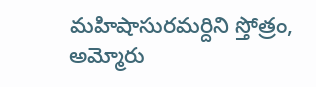మహిషాసురమర్దిని స్తోత్రం, అమ్మోరు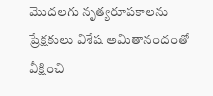మొదలగు నృత్యరూపకాలను ప్రేక్షకులు విశేష అమితానందంతో వీక్షించి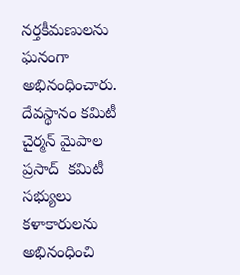నర్తకీమణులను ఘనంగా అభినంధించారు. దేవస్థానం కమిటీ చైర్మన్ మైపాల ప్రసాద్  కమిటీ సభ్యులు కళాకారులను అభినంధించి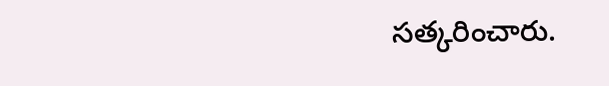సత్కరించారు.